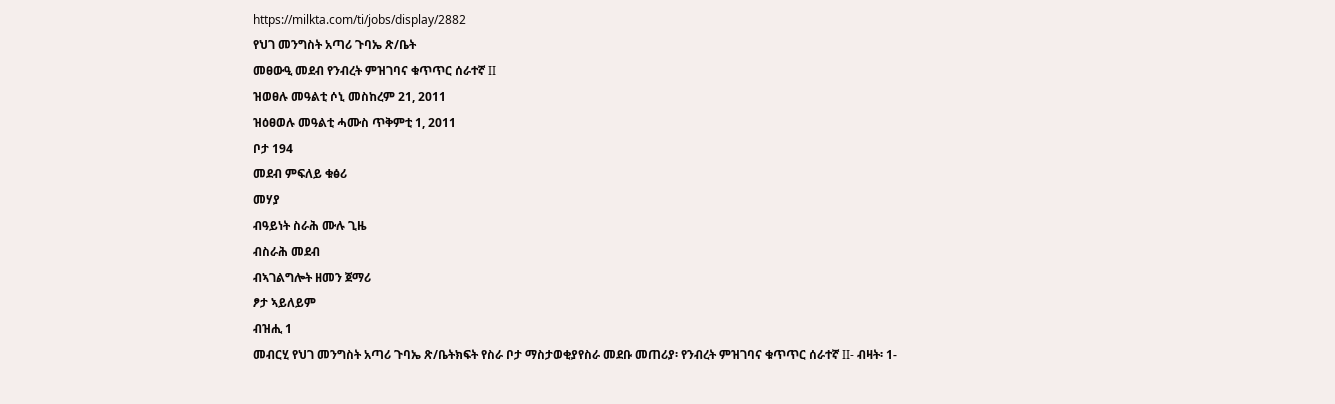https://milkta.com/ti/jobs/display/2882
የህገ መንግስት አጣሪ ጉባኤ ጽ/ቤት
መፀውዒ መደብ የንብረት ምዝገባና ቁጥጥር ሰራተኛ II
ዝወፀሉ መዓልቲ ሶኒ መስከረም 21, 2011
ዝዕፀወሉ መዓልቲ ሓሙስ ጥቅምቲ 1, 2011
ቦታ 194
መደብ ምፍለይ ቁፅሪ
መሃያ
ብዓይነት ስራሕ ሙሉ ጊዜ
ብስራሕ መደብ
ብኣገልግሎት ዘመን ጀማሪ
ፆታ ኣይለይም
ብዝሒ 1
መብርሂ የህገ መንግስት አጣሪ ጉባኤ ጽ/ቤትክፍት የስራ ቦታ ማስታወቂያየስራ መደቡ መጠሪያ፡ የንብረት ምዝገባና ቁጥጥር ሰራተኛ II- ብዛት፡ 1-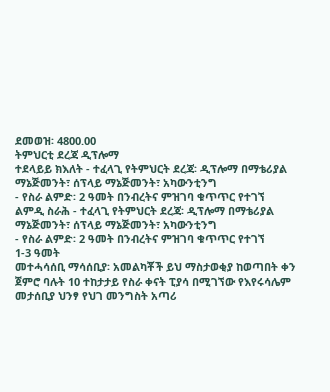ደመወዝ፡ 4800.00
ትምህርቲ ደረጃ ዲፕሎማ
ተደላይይ ክእለት - ተፈላጊ የትምህርት ደረጃ፡ ዲፕሎማ በማቴሪያል ማኔጅመንት፣ ሰፕላይ ማኔጅመንት፣ አካውንቲንግ
- የስራ ልምድ፡ 2 ዓመት በንብረትና ምዝገባ ቁጥጥር የተገኘ
ልምዲ ስራሕ - ተፈላጊ የትምህርት ደረጃ፡ ዲፕሎማ በማቴሪያል ማኔጅመንት፣ ሰፕላይ ማኔጅመንት፣ አካውንቲንግ
- የስራ ልምድ፡ 2 ዓመት በንብረትና ምዝገባ ቁጥጥር የተገኘ
1-3 ዓመት
መተሓሳሰቢ ማሳሰቢያ፡ አመልካቾች ይህ ማስታወቂያ ከወጣበት ቀን ጀምሮ ባሉት 10 ተከታታይ የስራ ቀናት ፒያሳ በሚገኘው የእየሩሳሌም መታሰቢያ ህንፃ የህገ መንግስት አጣሪ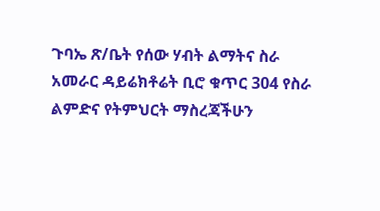ጉባኤ ጽ/ቤት የሰው ሃብት ልማትና ስራ አመራር ዳይሬክቶሬት ቢሮ ቁጥር 304 የስራ ልምድና የትምህርት ማስረጃችሁን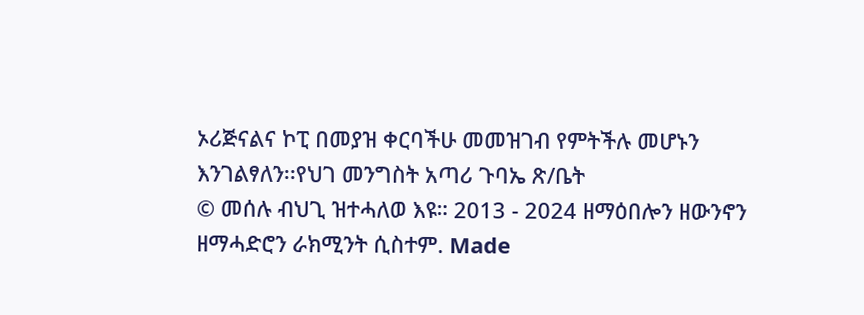ኦሪጅናልና ኮፒ በመያዝ ቀርባችሁ መመዝገብ የምትችሉ መሆኑን እንገልፃለን፡፡የህገ መንግስት አጣሪ ጉባኤ ጽ/ቤት
© መሰሉ ብህጊ ዝተሓለወ እዩ። 2013 - 2024 ዘማዕበሎን ዘውንኖን ዘማሓድሮን ራክሚንት ሲስተም. Made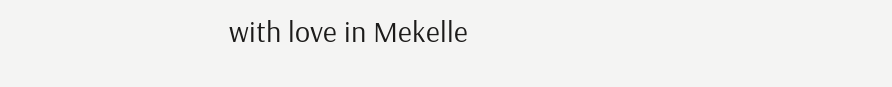with love in Mekelle